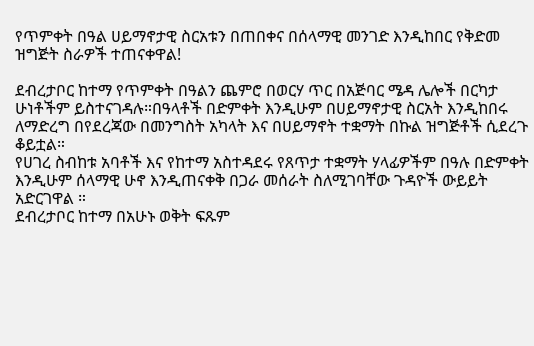የጥምቀት በዓል ሀይማኖታዊ ስርአቱን በጠበቀና በሰላማዊ መንገድ እንዲከበር የቅድመ ዝግጅት ስራዎች ተጠናቀዋል!

ደብረታቦር ከተማ የጥምቀት በዓልን ጨምሮ በወርሃ ጥር በአጅባር ሜዳ ሌሎች በርካታ ሁነቶችም ይስተናገዳሉ።በዓላቶች በድምቀት እንዲሁም በሀይማኖታዊ ስርአት እንዲከበሩ ለማድረግ በየደረጃው በመንግስት አካላት እና በሀይማኖት ተቋማት በኩል ዝግጅቶች ሲደረጉ ቆይቷል።
የሀገረ ስብከቱ አባቶች እና የከተማ አስተዳደሩ የጸጥታ ተቋማት ሃላፊዎችም በዓሉ በድምቀት እንዲሁም ሰላማዊ ሁኖ እንዲጠናቀቅ በጋራ መሰራት ስለሚገባቸው ጉዳዮች ውይይት አድርገዋል ።
ደብረታቦር ከተማ በአሁኑ ወቅት ፍጹም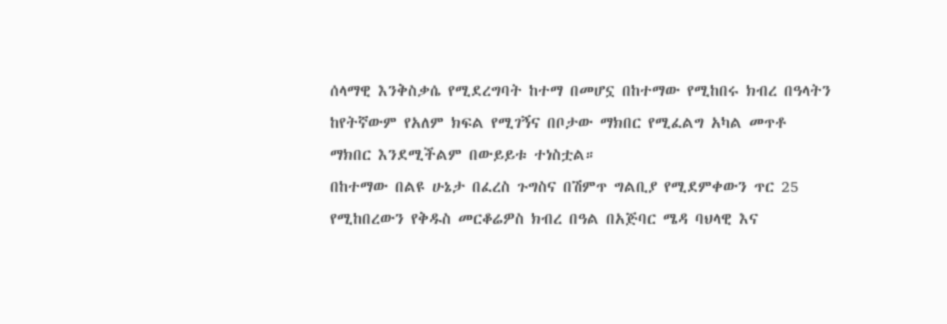ሰላማዊ እንቅስቃሴ የሚደረግባት ከተማ በመሆኗ በከተማው የሚከበሩ ክብረ በዓላትን ከየትኛውም የአለም ክፍል የሚገኝና በቦታው ማክበር የሚፈልግ አካል መጥቶ ማክበር እንደሚችልም በውይይቱ ተነስቷል።
በከተማው በልዩ ሁኔታ በፈረስ ጉግስና በሽምጥ ግልቢያ የሚደምቀውን ጥር 25 የሚከበረውን የቅዱስ መርቆሬዎስ ክብረ በዓል በአጅባር ሜዳ ባህላዊ እና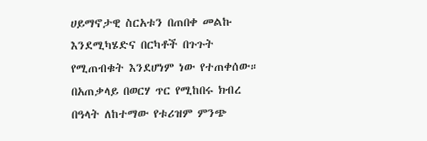ሀይማኖታዊ ስርአቱን በጠበቀ መልኩ እንደሚካሄድና በርካቶች በጉጉት የሚጠብቁት እንደሆነም ነው የተጠቀሰው።
በአጠቃላይ በወርሃ ጥር የሚከበሩ ክብረ በዓላት ለከተማው የቱሪዝም ምንጭ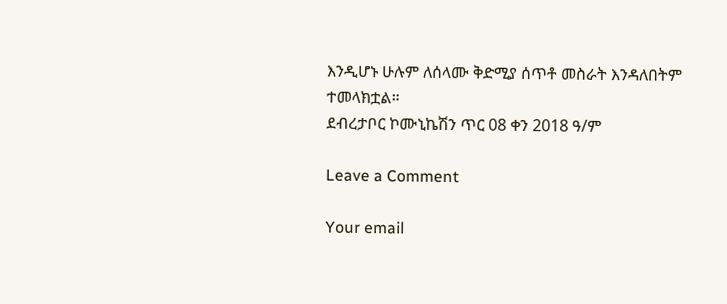እንዲሆኑ ሁሉም ለሰላሙ ቅድሚያ ሰጥቶ መስራት እንዳለበትም ተመላክቷል።
ደብረታቦር ኮሙኒኬሽን ጥር 08 ቀን 2018 ዓ/ም

Leave a Comment

Your email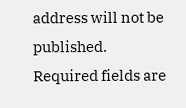address will not be published. Required fields are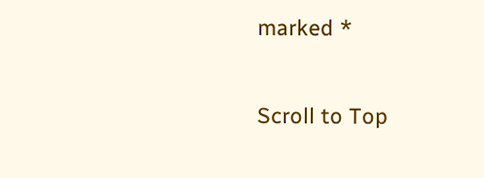marked *

Scroll to Top